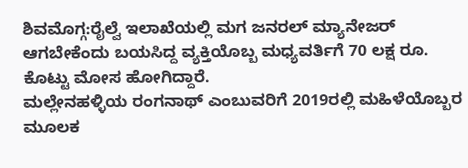ಶಿವಮೊಗ್ಗ:ರೈಲ್ವೆ ಇಲಾಖೆಯಲ್ಲಿ ಮಗ ಜನರಲ್ ಮ್ಯಾನೇಜರ್ ಆಗಬೇಕೆಂದು ಬಯಸಿದ್ದ ವ್ಯಕ್ತಿಯೊಬ್ಬ ಮಧ್ಯವರ್ತಿಗೆ 70 ಲಕ್ಷ ರೂ. ಕೊಟ್ಟು ಮೋಸ ಹೋಗಿದ್ದಾರೆ.
ಮಲ್ಲೇನಹಳ್ಳಿಯ ರಂಗನಾಥ್ ಎಂಬುವರಿಗೆ 2019ರಲ್ಲಿ ಮಹಿಳೆಯೊಬ್ಬರ ಮೂಲಕ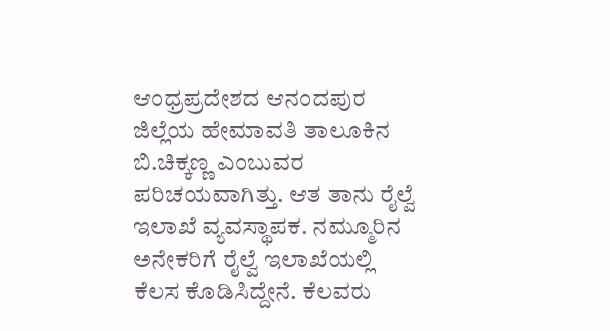ಆಂಧ್ರಪ್ರದೇಶದ ಆನಂದಪುರ ಜಿಲ್ಲೆಯ ಹೇಮಾವತಿ ತಾಲೂಕಿನ ಬಿ.ಚಿಕ್ಕಣ್ಣ ಎಂಬುವರ ಪರಿಚಯವಾಗಿತ್ತು. ಆತ ತಾನು ರೈಲ್ವೆ ಇಲಾಖೆ ವ್ಯವಸ್ಥಾಪಕ. ನಮ್ಮೂರಿನ ಅನೇಕರಿಗೆ ರೈಲ್ವೆ ಇಲಾಖೆಯಲ್ಲಿ ಕೆಲಸ ಕೊಡಿಸಿದ್ದೇನೆ. ಕೆಲವರು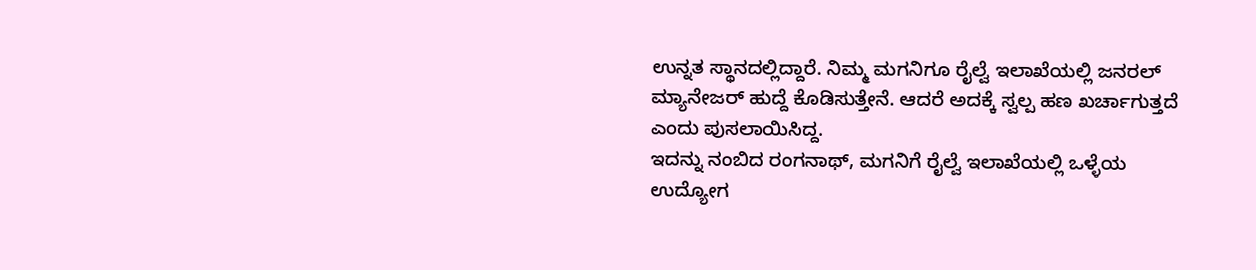ಉನ್ನತ ಸ್ಥಾನದಲ್ಲಿದ್ದಾರೆ. ನಿಮ್ಮ ಮಗನಿಗೂ ರೈಲ್ವೆ ಇಲಾಖೆಯಲ್ಲಿ ಜನರಲ್ ಮ್ಯಾನೇಜರ್ ಹುದ್ದೆ ಕೊಡಿಸುತ್ತೇನೆ. ಆದರೆ ಅದಕ್ಕೆ ಸ್ವಲ್ಪ ಹಣ ಖರ್ಚಾಗುತ್ತದೆ ಎಂದು ಪುಸಲಾಯಿಸಿದ್ದ.
ಇದನ್ನು ನಂಬಿದ ರಂಗನಾಥ್, ಮಗನಿಗೆ ರೈಲ್ವೆ ಇಲಾಖೆಯಲ್ಲಿ ಒಳ್ಳೆಯ ಉದ್ಯೋಗ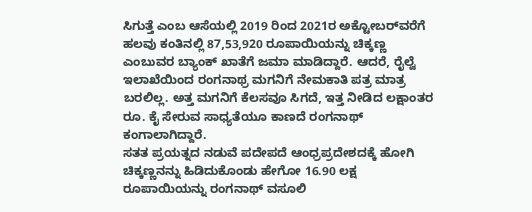ಸಿಗುತ್ತೆ ಎಂಬ ಆಸೆಯಲ್ಲಿ 2019 ರಿಂದ 2021ರ ಅಕ್ಟೋಬರ್‌ವರೆಗೆ ಹಲವು ಕಂತಿನಲ್ಲಿ 87,53,920 ರೂಪಾಯಿಯನ್ನು ಚಿಕ್ಕಣ್ಣ ಎಂಬುವರ ಬ್ಯಾಂಕ್ ಖಾತೆಗೆ ಜಮಾ ಮಾಡಿದ್ದಾರೆ. ಆದರೆ, ರೈಲ್ವೆ ಇಲಾಖೆಯಿಂದ ರಂಗನಾಥ್ರ ಮಗನಿಗೆ ನೇಮಕಾತಿ ಪತ್ರ ಮಾತ್ರ ಬರಲಿಲ್ಲ. ಅತ್ತ ಮಗನಿಗೆ ಕೆಲಸವೂ ಸಿಗದೆ, ಇತ್ತ ನೀಡಿದ ಲಕ್ಷಾಂತರ ರೂ. ಕೈ ಸೇರುವ ಸಾಧ್ಯತೆಯೂ ಕಾಣದೆ ರಂಗನಾಥ್ ಕಂಗಾಲಾಗಿದ್ದಾರೆ.
ಸತತ ಪ್ರಯತ್ನದ ನಡುವೆ ಪದೇಪದೆ ಆಂಧ್ರಪ್ರದೇಶದಕ್ಕೆ ಹೋಗಿ ಚಿಕ್ಕಣ್ಣನನ್ನು ಹಿಡಿದುಕೊಂಡು ಹೇಗೋ 16.90 ಲಕ್ಷ ರೂಪಾಯಿಯನ್ನು ರಂಗನಾಥ್ ವಸೂಲಿ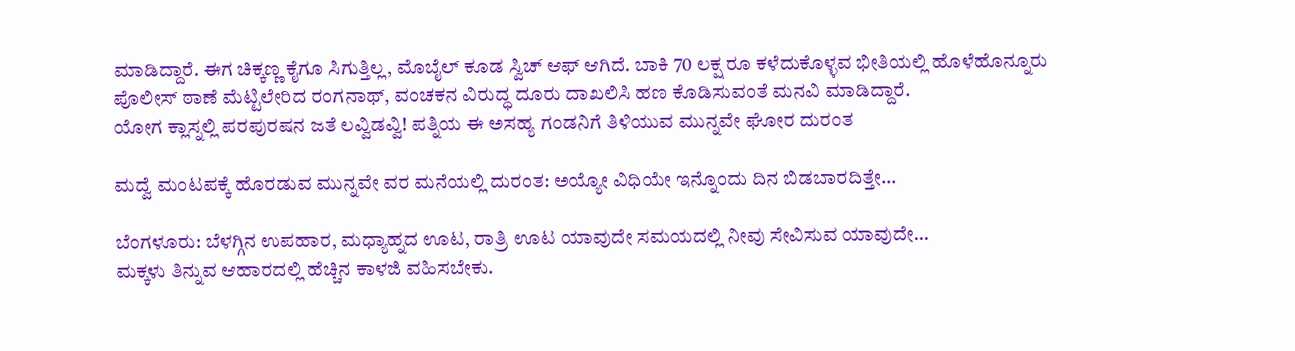ಮಾಡಿದ್ದಾರೆ. ಈಗ ಚಿಕ್ಕಣ್ಣ ಕೈಗೂ ಸಿಗುತ್ತಿಲ್ಲ, ಮೊಬೈಲ್ ಕೂಡ ಸ್ವಿಚ್ ಆಫ್ ಆಗಿದೆ. ಬಾಕಿ 70 ಲಕ್ಷ ರೂ ಕಳೆದುಕೊಳ್ಳವ ಭೀತಿಯಲ್ಲಿ ಹೊಳೆಹೊನ್ನೂರು ಪೊಲೀಸ್ ಠಾಣೆ ಮೆಟ್ಟಿಲೇರಿದ ರಂಗನಾಥ್, ವಂಚಕನ ವಿರುದ್ಧ ದೂರು ದಾಖಲಿಸಿ ಹಣ ಕೊಡಿಸುವಂತೆ ಮನವಿ ಮಾಡಿದ್ದಾರೆ.
ಯೋಗ ಕ್ಲಾಸ್ನಲ್ಲಿ ಪರಪುರಷನ ಜತೆ ಲವ್ವಿಡವ್ವಿ! ಪತ್ನಿಯ ಈ ಅಸಹ್ಯ ಗಂಡನಿಗೆ ತಿಳಿಯುವ ಮುನ್ನವೇ ಘೋರ ದುರಂತ

ಮದ್ವೆ ಮಂಟಪಕ್ಕೆ ಹೊರಡುವ ಮುನ್ನವೇ ವರ ಮನೆಯಲ್ಲಿ ದುರಂತ: ಅಯ್ಯೋ ವಿಧಿಯೇ ಇನ್ನೊಂದು ದಿನ ಬಿಡಬಾರದಿತ್ತೇ…

ಬೆಂಗಳೂರು: ಬೆಳಗ್ಗಿನ ಉಪಹಾರ, ಮಧ್ಯಾಹ್ನದ ಊಟ, ರಾತ್ರಿ ಊಟ ಯಾವುದೇ ಸಮಯದಲ್ಲಿ ನೀವು ಸೇವಿಸುವ ಯಾವುದೇ…
ಮಕ್ಕಳು ತಿನ್ನುವ ಆಹಾರದಲ್ಲಿ ಹೆಚ್ಚಿನ ಕಾಳಜಿ ವಹಿಸಬೇಕು.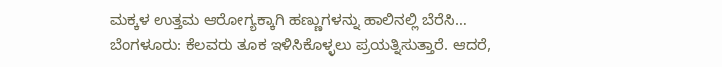ಮಕ್ಕಳ ಉತ್ತಮ ಆರೋಗ್ಯಕ್ಕಾಗಿ ಹಣ್ಣುಗಳನ್ನು ಹಾಲಿನಲ್ಲಿ ಬೆರೆಸಿ…
ಬೆಂಗಳೂರು: ಕೆಲವರು ತೂಕ ಇಳಿಸಿಕೊಳ್ಳಲು ಪ್ರಯತ್ನಿಸುತ್ತಾರೆ. ಆದರೆ,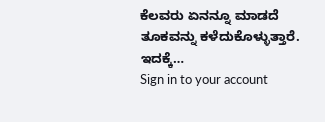ಕೆಲವರು ಏನನ್ನೂ ಮಾಡದೆ ತೂಕವನ್ನು ಕಳೆದುಕೊಳ್ಳುತ್ತಾರೆ. ಇದಕ್ಕೆ…
Sign in to your account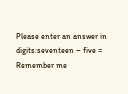Please enter an answer in digits:seventeen − five =
Remember me